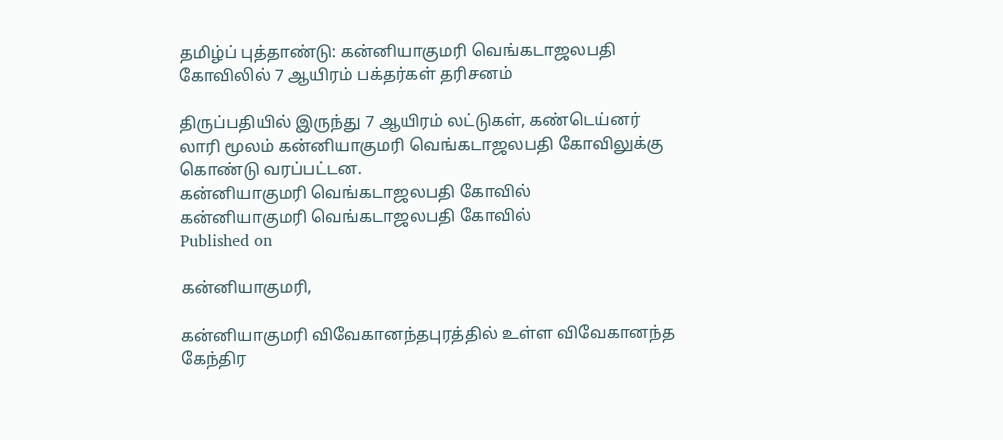தமிழ்ப் புத்தாண்டு: கன்னியாகுமரி வெங்கடாஜலபதி கோவிலில் 7 ஆயிரம் பக்தர்கள் தரிசனம்

திருப்பதியில் இருந்து 7 ஆயிரம் லட்டுகள், கண்டெய்னர் லாரி மூலம் கன்னியாகுமரி வெங்கடாஜலபதி கோவிலுக்கு கொண்டு வரப்பட்டன.
கன்னியாகுமரி வெங்கடாஜலபதி கோவில்
கன்னியாகுமரி வெங்கடாஜலபதி கோவில்
Published on

கன்னியாகுமரி,

கன்னியாகுமரி விவேகானந்தபுரத்தில் உள்ள விவேகானந்த கேந்திர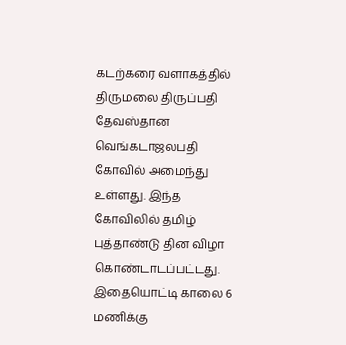கடற்கரை வளாகத்தில் திருமலை திருப்பதி தேவஸ்தான வெங்கடாஜலபதி கோவில் அமைந்து உள்ளது. இந்த கோவிலில் தமிழ் புத்தாண்டு தின விழா கொண்டாடப்பட்டது. இதையொட்டி காலை 6 மணிக்கு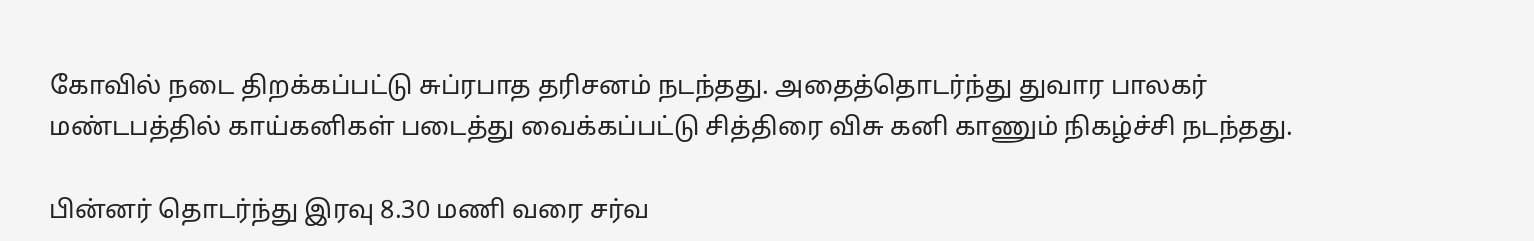கோவில் நடை திறக்கப்பட்டு சுப்ரபாத தரிசனம் நடந்தது. அதைத்தொடர்ந்து துவார பாலகர் மண்டபத்தில் காய்கனிகள் படைத்து வைக்கப்பட்டு சித்திரை விசு கனி காணும் நிகழ்ச்சி நடந்தது.

பின்னர் தொடர்ந்து இரவு 8.30 மணி வரை சர்வ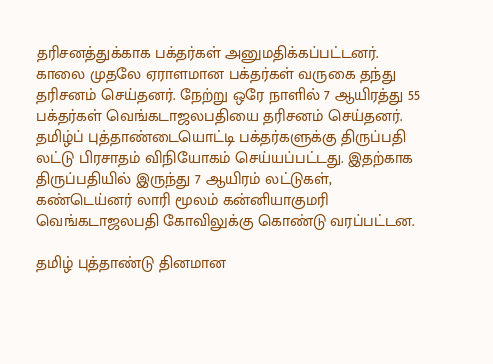தரிசனத்துக்காக பக்தர்கள் அனுமதிக்கப்பட்டனர். காலை முதலே ஏராளமான பக்தர்கள் வருகை தந்து தரிசனம் செய்தனர். நேற்று ஒரே நாளில் 7 ஆயிரத்து 55 பக்தர்கள் வெங்கடாஜலபதியை தரிசனம் செய்தனர். தமிழ்ப் புத்தாண்டையொட்டி பக்தர்களுக்கு திருப்பதி லட்டு பிரசாதம் விநியோகம் செய்யப்பட்டது. இதற்காக திருப்பதியில் இருந்து 7 ஆயிரம் லட்டுகள், கண்டெய்னர் லாரி மூலம் கன்னியாகுமரி வெங்கடாஜலபதி கோவிலுக்கு கொண்டு வரப்பட்டன.

தமிழ் புத்தாண்டு தினமான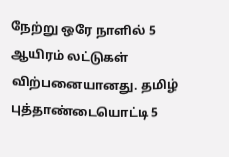நேற்று ஒரே நாளில் 5 ஆயிரம் லட்டுகள் விற்பனையானது. தமிழ் புத்தாண்டையொட்டி 5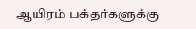ஆயிரம் பக்தர்களுக்கு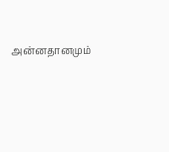அன்னதானமும்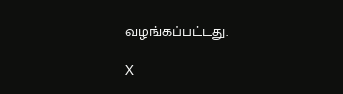வழங்கப்பட்டது.

X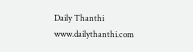Daily Thanthi
www.dailythanthi.com